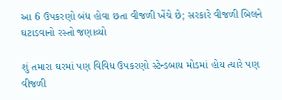આ 6 ઉપકરણો બંધ હોવા છતા વીજળી ખેંચે છે; સરકારે વીજળી બિલને ઘટાડવાનો રસ્તો જણાવ્યો

શું તમારા ઘરમાં પણ વિવિધ ઉપકરણો સ્ટેન્ડબાય મોડમાં હોય ત્યારે પણ વીજળી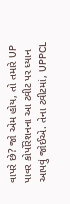વાપરે છે? જો એમ હોય, તો તમારે UP પાવર કોર્પોરેશનના આ ટ્વીટ પર ધ્યાન આપવું જોઈએ. તેના ટ્વીટમાં, UPPCL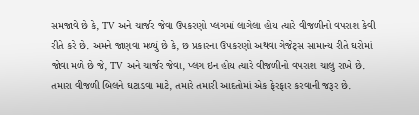સમજાવે છે કે, TV અને ચાર્જર જેવા ઉપકરણો પ્લગમાં લાગેલા હોય ત્યારે વીજળીનો વપરાશ કેવી રીતે કરે છે. અમને જાણવા મળ્યું છે કે, છ પ્રકારના ઉપકરણો અથવા ગેજેટ્સ સામાન્ય રીતે ઘરોમાં જોવા મળે છે જે, TV અને ચાર્જર જેવા, પ્લગ ઇન હોય ત્યારે વીજળીનો વપરાશ ચાલુ રાખે છે. તમારા વીજળી બિલને ઘટાડવા માટે, તમારે તમારી આદતોમાં એક ફેરફાર કરવાની જરૂર છે.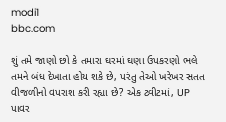modi1
bbc.com

શું તમે જાણો છો કે તમારા ઘરમાં ઘણા ઉપકરણો ભલે તમને બંધ દેખાતા હોય શકે છે, પરંતુ તેઓ ખરેખર સતત વીજળીનો વપરાશ કરી રહ્યા છે? એક ટ્વીટમાં, UP પાવર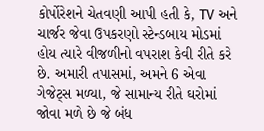કોર્પોરેશને ચેતવણી આપી હતી કે, TV અને ચાર્જર જેવા ઉપકરણો સ્ટેન્ડબાય મોડમાં હોય ત્યારે વીજળીનો વપરાશ કેવી રીતે કરે છે. અમારી તપાસમાં, અમને 6 એવા ગેજેટ્સ મળ્યા, જે સામાન્ય રીતે ઘરોમાં જોવા મળે છે જે બંધ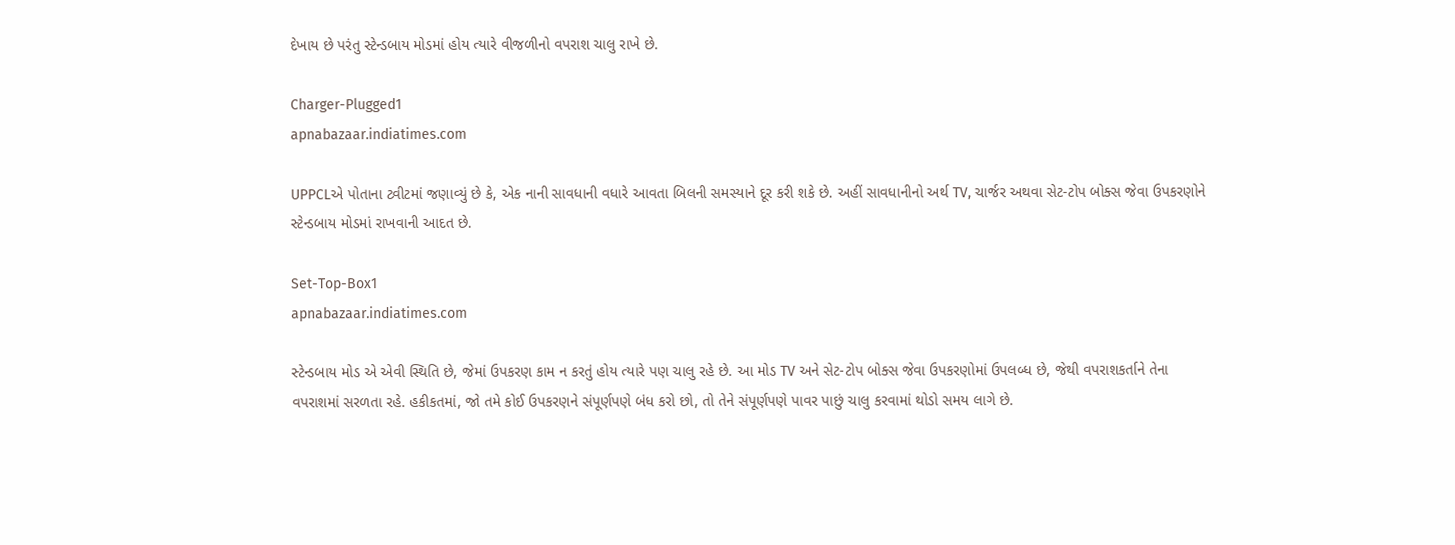દેખાય છે પરંતુ સ્ટેન્ડબાય મોડમાં હોય ત્યારે વીજળીનો વપરાશ ચાલુ રાખે છે.

Charger-Plugged1
apnabazaar.indiatimes.com

UPPCLએ પોતાના ટ્વીટમાં જણાવ્યું છે કે, એક નાની સાવધાની વધારે આવતા બિલની સમસ્યાને દૂર કરી શકે છે. અહીં સાવધાનીનો અર્થ TV, ચાર્જર અથવા સેટ-ટોપ બોક્સ જેવા ઉપકરણોને સ્ટેન્ડબાય મોડમાં રાખવાની આદત છે.

Set-Top-Box1
apnabazaar.indiatimes.com

સ્ટેન્ડબાય મોડ એ એવી સ્થિતિ છે, જેમાં ઉપકરણ કામ ન કરતું હોય ત્યારે પણ ચાલુ રહે છે. આ મોડ TV અને સેટ-ટોપ બોક્સ જેવા ઉપકરણોમાં ઉપલબ્ધ છે, જેથી વપરાશકર્તાને તેના વપરાશમાં સરળતા રહે. હકીકતમાં, જો તમે કોઈ ઉપકરણને સંપૂર્ણપણે બંધ કરો છો, તો તેને સંપૂર્ણપણે પાવર પાછું ચાલુ કરવામાં થોડો સમય લાગે છે.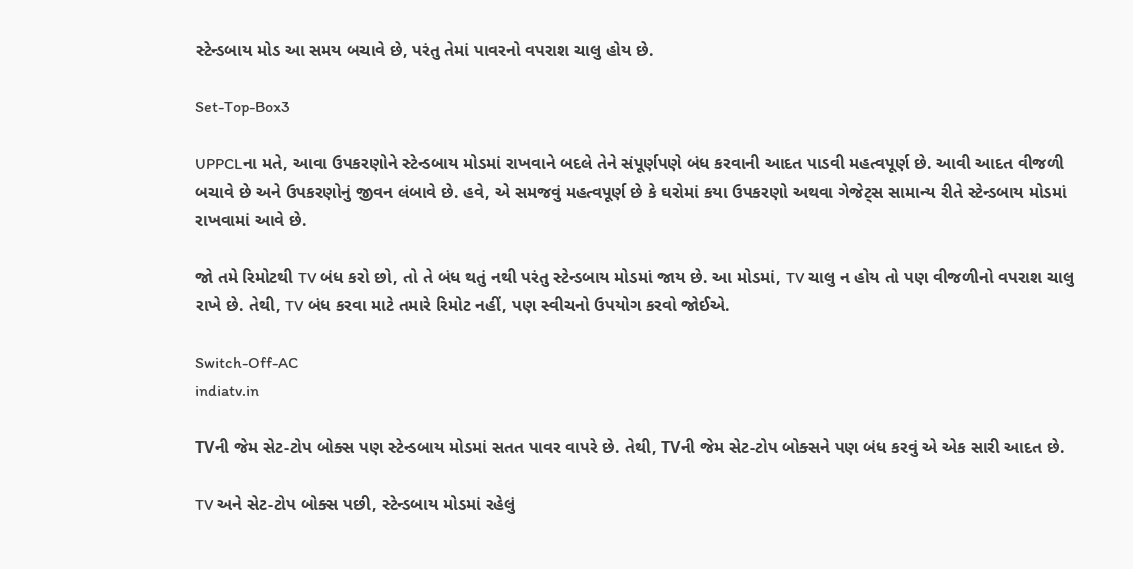સ્ટેન્ડબાય મોડ આ સમય બચાવે છે, પરંતુ તેમાં પાવરનો વપરાશ ચાલુ હોય છે.

Set-Top-Box3

UPPCLના મતે, આવા ઉપકરણોને સ્ટેન્ડબાય મોડમાં રાખવાને બદલે તેને સંપૂર્ણપણે બંધ કરવાની આદત પાડવી મહત્વપૂર્ણ છે. આવી આદત વીજળી બચાવે છે અને ઉપકરણોનું જીવન લંબાવે છે. હવે, એ સમજવું મહત્વપૂર્ણ છે કે ઘરોમાં કયા ઉપકરણો અથવા ગેજેટ્સ સામાન્ય રીતે સ્ટેન્ડબાય મોડમાં રાખવામાં આવે છે.

જો તમે રિમોટથી TV બંધ કરો છો, તો તે બંધ થતું નથી પરંતુ સ્ટેન્ડબાય મોડમાં જાય છે. આ મોડમાં, TV ચાલુ ન હોય તો પણ વીજળીનો વપરાશ ચાલુ રાખે છે. તેથી, TV બંધ કરવા માટે તમારે રિમોટ નહીં, પણ સ્વીચનો ઉપયોગ કરવો જોઈએ.

Switch-Off-AC
indiatv.in

TVની જેમ સેટ-ટોપ બોક્સ પણ સ્ટેન્ડબાય મોડમાં સતત પાવર વાપરે છે. તેથી, TVની જેમ સેટ-ટોપ બોક્સને પણ બંધ કરવું એ એક સારી આદત છે.

TV અને સેટ-ટોપ બોક્સ પછી, સ્ટેન્ડબાય મોડમાં રહેલું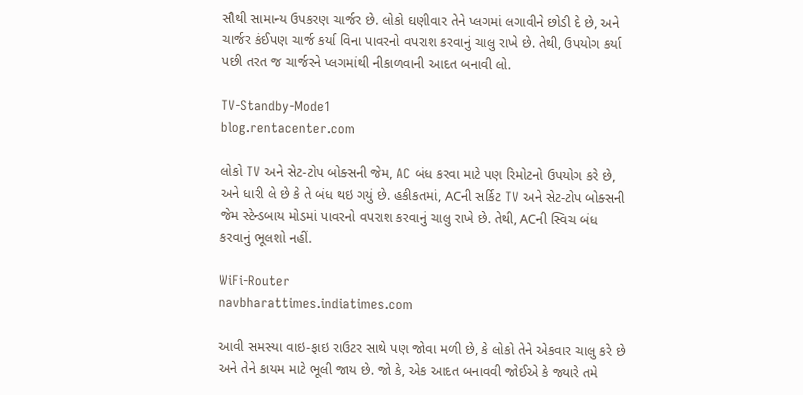સૌથી સામાન્ય ઉપકરણ ચાર્જર છે. લોકો ઘણીવાર તેને પ્લગમાં લગાવીને છોડી દે છે, અને ચાર્જર કંઈપણ ચાર્જ કર્યા વિના પાવરનો વપરાશ કરવાનું ચાલુ રાખે છે. તેથી, ઉપયોગ કર્યા પછી તરત જ ચાર્જરને પ્લગમાંથી નીકાળવાની આદત બનાવી લો.

TV-Standby-Mode1
blog.rentacenter.com

લોકો TV અને સેટ-ટોપ બોક્સની જેમ, AC બંધ કરવા માટે પણ રિમોટનો ઉપયોગ કરે છે, અને ધારી લે છે કે તે બંધ થઇ ગયું છે. હકીકતમાં, ACની સર્કિટ TV અને સેટ-ટોપ બોક્સની જેમ સ્ટેન્ડબાય મોડમાં પાવરનો વપરાશ કરવાનું ચાલુ રાખે છે. તેથી, ACની સ્વિચ બંધ કરવાનું ભૂલશો નહીં.

WiFi-Router
navbharattimes.indiatimes.com

આવી સમસ્યા વાઇ-ફાઇ રાઉટર સાથે પણ જોવા મળી છે, કે લોકો તેને એકવાર ચાલુ કરે છે અને તેને કાયમ માટે ભૂલી જાય છે. જો કે, એક આદત બનાવવી જોઈએ કે જ્યારે તમે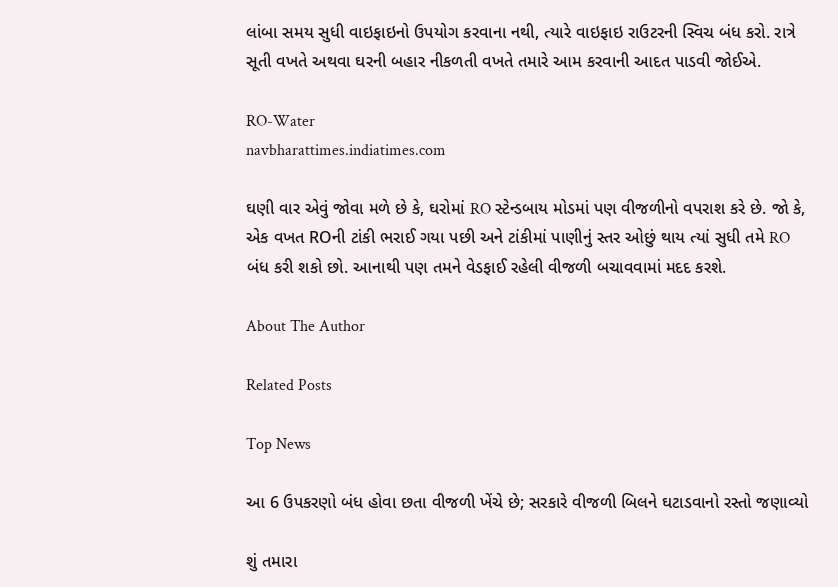લાંબા સમય સુધી વાઇફાઇનો ઉપયોગ કરવાના નથી, ત્યારે વાઇફાઇ રાઉટરની સ્વિચ બંધ કરો. રાત્રે સૂતી વખતે અથવા ઘરની બહાર નીકળતી વખતે તમારે આમ કરવાની આદત પાડવી જોઈએ.

RO-Water
navbharattimes.indiatimes.com

ઘણી વાર એવું જોવા મળે છે કે, ઘરોમાં RO સ્ટેન્ડબાય મોડમાં પણ વીજળીનો વપરાશ કરે છે. જો કે, એક વખત ROની ટાંકી ભરાઈ ગયા પછી અને ટાંકીમાં પાણીનું સ્તર ઓછું થાય ત્યાં સુધી તમે RO બંધ કરી શકો છો. આનાથી પણ તમને વેડફાઈ રહેલી વીજળી બચાવવામાં મદદ કરશે.

About The Author

Related Posts

Top News

આ 6 ઉપકરણો બંધ હોવા છતા વીજળી ખેંચે છે; સરકારે વીજળી બિલને ઘટાડવાનો રસ્તો જણાવ્યો

શું તમારા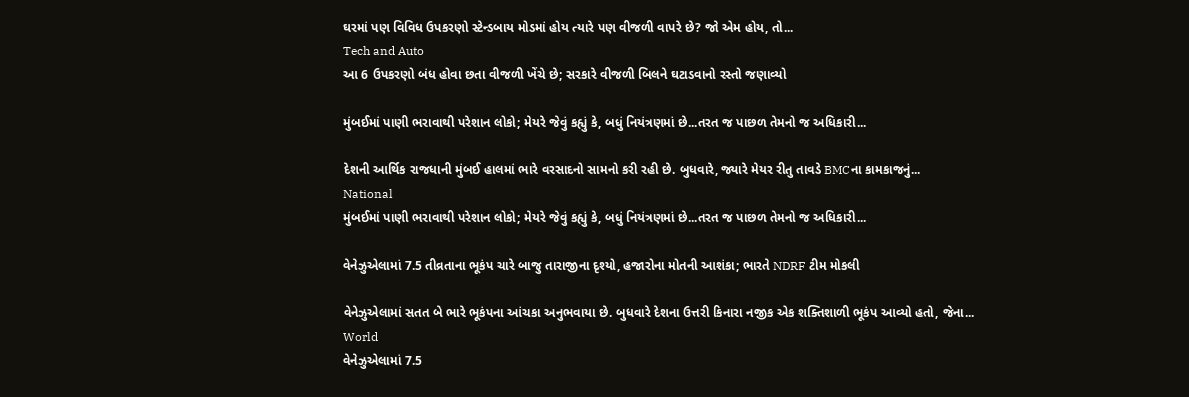ઘરમાં પણ વિવિધ ઉપકરણો સ્ટેન્ડબાય મોડમાં હોય ત્યારે પણ વીજળી વાપરે છે? જો એમ હોય, તો...
Tech and Auto
આ 6 ઉપકરણો બંધ હોવા છતા વીજળી ખેંચે છે; સરકારે વીજળી બિલને ઘટાડવાનો રસ્તો જણાવ્યો

મુંબઈમાં પાણી ભરાવાથી પરેશાન લોકો; મેયરે જેવું કહ્યું કે, બધું નિયંત્રણમાં છે...તરત જ પાછળ તેમનો જ અધિકારી...

દેશની આર્થિક રાજધાની મુંબઈ હાલમાં ભારે વરસાદનો સામનો કરી રહી છે. બુધવારે, જ્યારે મેયર રીતુ તાવડે BMCના કામકાજનું...
National
મુંબઈમાં પાણી ભરાવાથી પરેશાન લોકો; મેયરે જેવું કહ્યું કે, બધું નિયંત્રણમાં છે...તરત જ પાછળ તેમનો જ અધિકારી...

વેનેઝુએલામાં 7.5 તીવ્રતાના ભૂકંપ ચારે બાજુ તારાજીના દૃશ્યો, હજારોના મોતની આશંકા; ભારતે NDRF ટીમ મોકલી

વેનેઝુએલામાં સતત બે ભારે ભૂકંપના આંચકા અનુભવાયા છે. બુધવારે દેશના ઉત્તરી કિનારા નજીક એક શક્તિશાળી ભૂકંપ આવ્યો હતો, જેના...
World
વેનેઝુએલામાં 7.5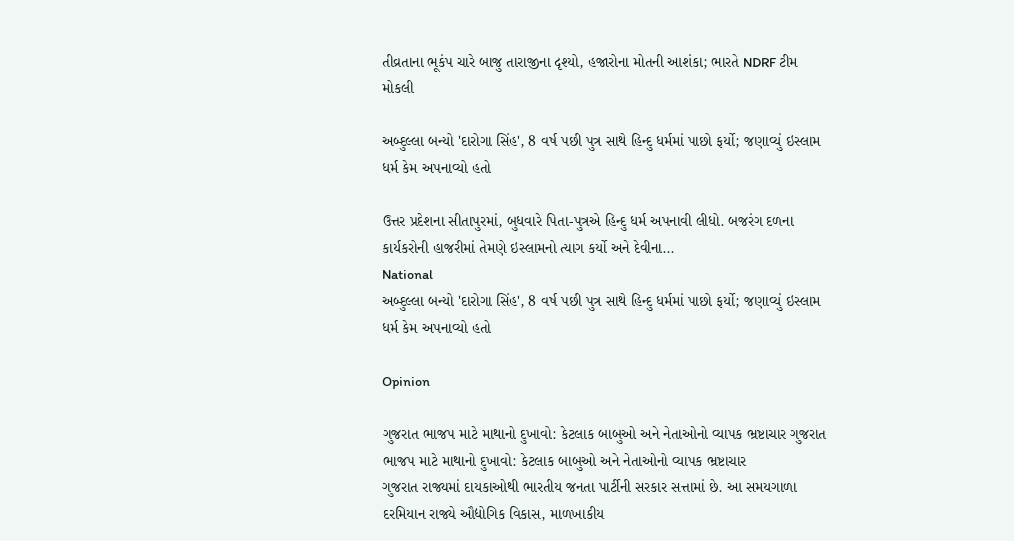તીવ્રતાના ભૂકંપ ચારે બાજુ તારાજીના દૃશ્યો, હજારોના મોતની આશંકા; ભારતે NDRF ટીમ મોકલી

અબ્દુલ્લા બન્યો 'દારોગા સિંહ', 8 વર્ષ પછી પુત્ર સાથે હિન્દુ ધર્મમાં પાછો ફર્યો; જણાવ્યું ઇસ્લામ ધર્મ કેમ અપનાવ્યો હતો

ઉત્તર પ્રદેશના સીતાપુરમાં, બુધવારે પિતા-પુત્રએ હિન્દુ ધર્મ અપનાવી લીધો. બજરંગ દળના કાર્યકરોની હાજરીમાં તેમણે ઇસ્લામનો ત્યાગ કર્યો અને દેવીના...
National
અબ્દુલ્લા બન્યો 'દારોગા સિંહ', 8 વર્ષ પછી પુત્ર સાથે હિન્દુ ધર્મમાં પાછો ફર્યો; જણાવ્યું ઇસ્લામ ધર્મ કેમ અપનાવ્યો હતો

Opinion

ગુજરાત ભાજપ માટે માથાનો દુખાવો: કેટલાક બાબુઓ અને નેતાઓનો વ્યાપક ભ્રષ્ટાચાર ગુજરાત ભાજપ માટે માથાનો દુખાવો: કેટલાક બાબુઓ અને નેતાઓનો વ્યાપક ભ્રષ્ટાચાર
ગુજરાત રાજ્યમાં દાયકાઓથી ભારતીય જનતા પાર્ટીની સરકાર સત્તામાં છે. આ સમયગાળા દરમિયાન રાજ્યે ઔદ્યોગિક વિકાસ, માળખાકીય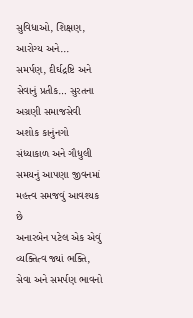સુવિધાઓ, શિક્ષણ, આરોગ્ય અને...
સમર્પણ, દીર્ઘદ્રષ્ટિ અને સેવાનું પ્રતીક… સુરતના અગ્રણી સમાજસેવી અશોક કાનુંનગો
સંધ્યાકાળ અને ગૌધુલી સમયનું આપણા જીવનમાં મહત્ત્વ સમજવું આવશ્યક છે
અનારબેન પટેલ એક એવું વ્યક્તિત્વ જ્યાં ભક્તિ, સેવા અને સમર્પણ ભાવનો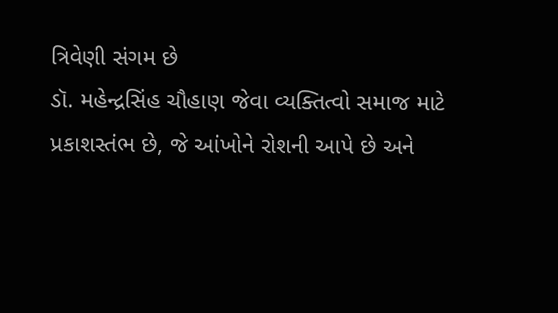ત્રિવેણી સંગમ છે
ડૉ. મહેન્દ્રસિંહ ચૌહાણ જેવા વ્યક્તિત્વો સમાજ માટે પ્રકાશસ્તંભ છે, જે આંખોને રોશની આપે છે અને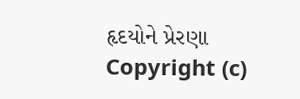હૃદયોને પ્રેરણા
Copyright (c)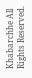Khabarchhe All Rights Reserved.